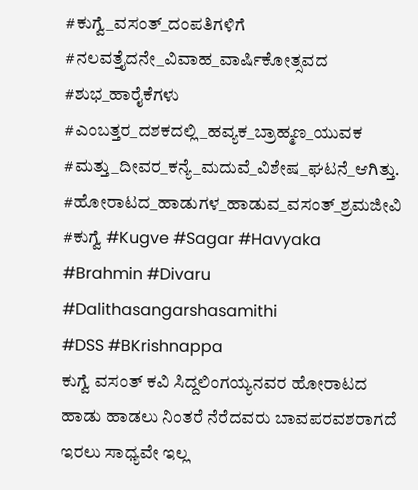#ಕುಗ್ವೆ_ವಸಂತ್_ದಂಪತಿಗಳಿಗೆ
#ನಲವತ್ತೈದನೇ_ವಿವಾಹ_ವಾರ್ಷಿಕೋತ್ಸವದ
#ಶುಭ_ಹಾರೈಕೆಗಳು
#ಎಂಬತ್ತರ_ದಶಕದಲ್ಲಿ_ಹವ್ಯಕ_ಬ್ರಾಹ್ಮಣ_ಯುವಕ
#ಮತ್ತು_ದೀವರ_ಕನ್ಯೆ_ಮದುವೆ_ವಿಶೇಷ_ಘಟನೆ_ಆಗಿತ್ತು.
#ಹೋರಾಟದ_ಹಾಡುಗಳ_ಹಾಡುವ_ವಸಂತ್_ಶ್ರಮಜೀವಿ
#ಕುಗ್ವೆ #Kugve #Sagar #Havyaka #Brahmin #Divaru #Dalithasangarshasamithi
#DSS #BKrishnappa
ಕುಗ್ವೆ ವಸಂತ್ ಕವಿ ಸಿದ್ದಲಿಂಗಯ್ಯನವರ ಹೋರಾಟದ ಹಾಡು ಹಾಡಲು ನಿಂತರೆ ನೆರೆದವರು ಬಾವಪರವಶರಾಗದೆ ಇರಲು ಸಾಧ್ಯವೇ ಇಲ್ಲ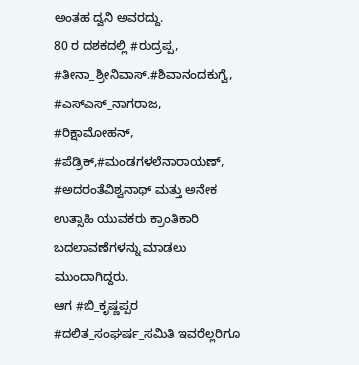ಅಂತಹ ದ್ವನಿ ಅವರದ್ದು.
80 ರ ದಶಕದಲ್ಲಿ #ರುದ್ರಪ್ಪ, #ತೀನಾ_ಶ್ರೀನಿವಾಸ್.#ಶಿವಾನಂದಕುಗ್ವೆ, #ಎಸ್ಎಸ್_ನಾಗರಾಜ, #ರಿಕ್ಷಾಮೋಹನ್, #ಪೆಡ್ರಿಕ್,#ಮಂಡಗಳಲೆನಾರಾಯಣ್, #ಅದರಂತೆವಿಶ್ವನಾಥ್ ಮತ್ತು ಅನೇಕ ಉತ್ಸಾಹಿ ಯುವಕರು ಕ್ರಾಂತಿಕಾರಿ ಬದಲಾವಣೆಗಳನ್ನು ಮಾಡಲು ಮುಂದಾಗಿದ್ದರು.
ಆಗ #ಬಿ_ಕೃಷ್ಣಪ್ಪರ #ದಲಿತ_ಸಂಘರ್ಷ_ಸಮಿತಿ ಇವರೆಲ್ಲರಿಗೂ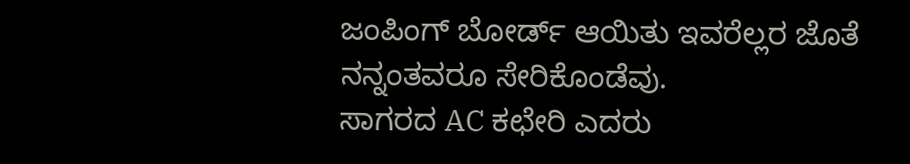ಜಂಪಿಂಗ್ ಬೋರ್ಡ್ ಆಯಿತು ಇವರೆಲ್ಲರ ಜೊತೆ ನನ್ನಂತವರೂ ಸೇರಿಕೊಂಡೆವು.
ಸಾಗರದ AC ಕಛೇರಿ ಎದರು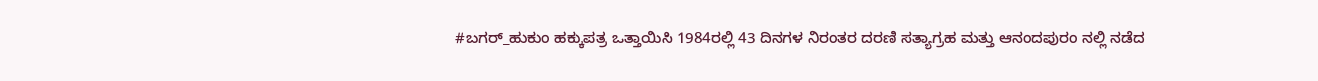#ಬಗರ್_ಹುಕುಂ ಹಕ್ಕುಪತ್ರ ಒತ್ತಾಯಿಸಿ 1984ರಲ್ಲಿ 43 ದಿನಗಳ ನಿರಂತರ ದರಣಿ ಸತ್ಯಾಗ್ರಹ ಮತ್ತು ಆನಂದಪುರಂ ನಲ್ಲಿ ನಡೆದ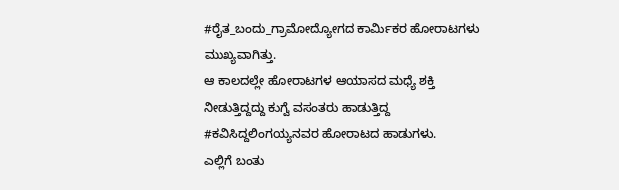#ರೈತ_ಬಂದು_ಗ್ರಾಮೋದ್ಯೋಗದ ಕಾರ್ಮಿಕರ ಹೋರಾಟಗಳು ಮುಖ್ಯವಾಗಿತ್ತು.
ಆ ಕಾಲದಲ್ಲೇ ಹೋರಾಟಗಳ ಆಯಾಸದ ಮಧ್ಯೆ ಶಕ್ತಿ ನೀಡುತ್ತಿದ್ದದ್ದು ಕುಗ್ವೆ ವಸಂತರು ಹಾಡುತ್ತಿದ್ದ #ಕವಿಸಿದ್ದಲಿಂಗಯ್ಯನವರ ಹೋರಾಟದ ಹಾಡುಗಳು.
ಎಲ್ಲಿಗೆ ಬಂತು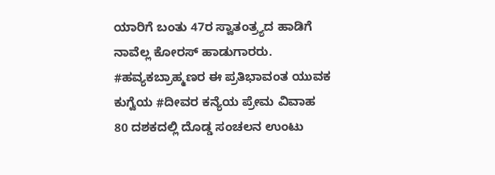ಯಾರಿಗೆ ಬಂತು 47ರ ಸ್ವಾತಂತ್ರ್ಯದ ಹಾಡಿಗೆ ನಾವೆಲ್ಲ ಕೋರಸ್ ಹಾಡುಗಾರರು.
#ಹವ್ಯಕಬ್ರಾಹ್ಮಣರ ಈ ಪ್ರತಿಭಾವಂತ ಯುವಕ ಕುಗ್ವೆಯ #ದೀವರ ಕನ್ಯೆಯ ಪ್ರೇಮ ವಿವಾಹ 80 ದಶಕದಲ್ಲಿ ದೊಡ್ಡ ಸಂಚಲನ ಉಂಟು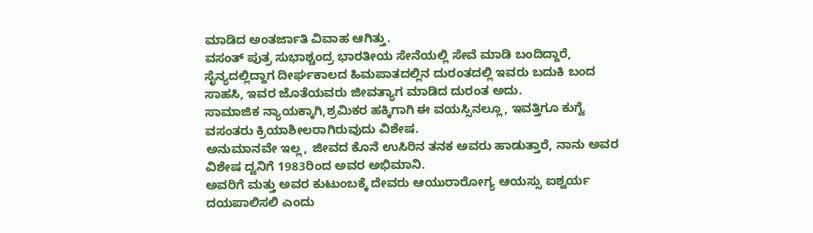ಮಾಡಿದ ಅಂತರ್ಜಾತಿ ವಿವಾಹ ಆಗಿತ್ತು.
ವಸಂತ್ ಪುತ್ರ ಸುಭಾಶ್ಚಂದ್ರ ಭಾರತೀಯ ಸೇನೆಯಲ್ಲಿ ಸೇವೆ ಮಾಡಿ ಬಂದಿದ್ದಾರೆ, ಸೈನ್ಯದಲ್ಲಿದ್ದಾಗ ದೀರ್ಘಕಾಲದ ಹಿಮಪಾತದಲ್ಲಿನ ದುರಂತದಲ್ಲಿ ಇವರು ಬದುಕಿ ಬಂದ ಸಾಹಸಿ, ಇವರ ಜೊತೆಯವರು ಜೀವತ್ಯಾಗ ಮಾಡಿದ ದುರಂತ ಅದು.
ಸಾಮಾಜಿಕ ನ್ಯಾಯಕ್ಕಾಗಿ,ಶ್ರಮಿಕರ ಹಕ್ಕಿಗಾಗಿ ಈ ವಯಸ್ಸಿನಲ್ಲೂ, ಇವತ್ತಿಗೂ ಕುಗ್ವೆ ವಸಂತರು ಕ್ರಿಯಾಶೀಲರಾಗಿರುವುದು ವಿಶೇಷ.
ಅನುಮಾನವೇ ಇಲ್ಲ, ಜೀವದ ಕೊನೆ ಉಸಿರಿನ ತನಕ ಅವರು ಹಾಡುತ್ತಾರೆ, ನಾನು ಅವರ ವಿಶೇಷ ದ್ವನಿಗೆ 1983ರಿಂದ ಅವರ ಅಭಿಮಾನಿ.
ಅವರಿಗೆ ಮತ್ತು ಅವರ ಕುಟುಂಬಕ್ಕೆ ದೇವರು ಆಯುರಾರೋಗ್ಯ ಆಯಸ್ಸು ಐಶ್ವರ್ಯ ದಯಪಾಲಿಸಲಿ ಎಂದು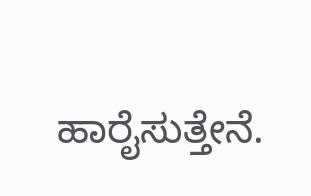ಹಾರೈಸುತ್ತೇನೆ.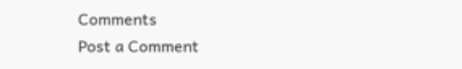Comments
Post a Comment